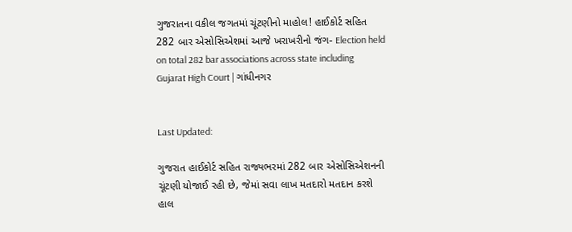ગુજરાતના વકીલ જગતમાં ચૂંટણીનો માહોલ! હાઈકોર્ટ સહિત 282 બાર એસોસિએશમાં આજે ખરાખરીનો જંગ- Election held on total 282 bar associations across state including Gujarat High Court | ગાંધીનગર


Last Updated:

ગુજરાત હાઈકોર્ટ સહિત રાજ્યભરમાં 282 બાર એસોસિએશનની ચૂંટણી યોજાઈ રહી છે, જેમાં સવા લાખ મતદારો મતદાન કરશે હાલ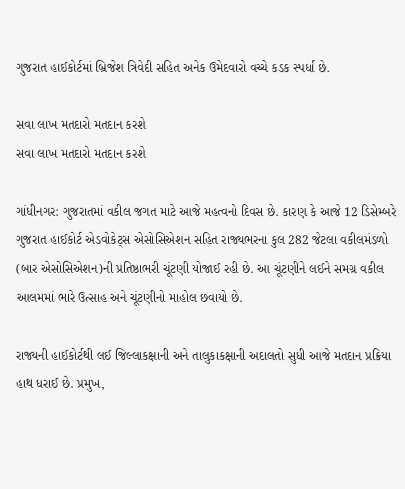ગુજરાત હાઈકોર્ટમાં બ્રિજેશ ત્રિવેદી સહિત અનેક ઉમેદવારો વચ્ચે કડક સ્પર્ધા છે.

સવા લાખ મતદારો મતદાન કરશે
સવા લાખ મતદારો મતદાન કરશે

ગાંધીનગર: ગુજરાતમાં વકીલ જગત માટે આજે મહત્વનો દિવસ છે. કારણ કે આજે 12 ડિસેમ્બરે ગુજરાત હાઈકોર્ટ એડવોકેટ્સ એસોસિએશન સહિત રાજ્યભરના કુલ 282 જેટલા વકીલમંડળો (બાર એસોસિએશન)ની પ્રતિષ્ઠાભરી ચૂંટણી યોજાઈ રહી છે. આ ચૂંટણીને લઈને સમગ્ર વકીલ આલમમાં ભારે ઉત્સાહ અને ચૂંટણીનો માહોલ છવાયો છે.

રાજ્યની હાઈકોર્ટથી લઈ જિલ્લાકક્ષાની અને તાલુકાકક્ષાની અદાલતો સુધી આજે મતદાન પ્રક્રિયા હાથ ધરાઈ છે. પ્રમુખ,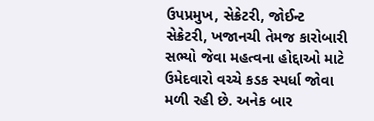ઉપપ્રમુખ, સેક્રેટરી, જોઈન્ટ સેક્રેટરી, ખજાનચી તેમજ કારોબારી સભ્યો જેવા મહત્વના હોદ્દાઓ માટે ઉમેદવારો વચ્ચે કડક સ્પર્ધા જોવા મળી રહી છે. અનેક બાર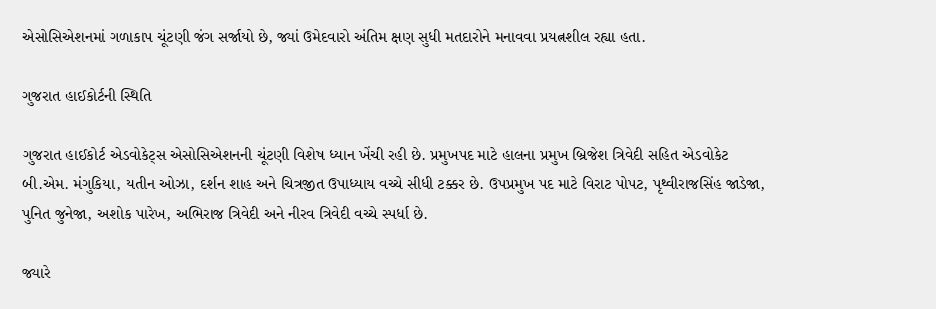એસોસિએશનમાં ગળાકાપ ચૂંટણી જંગ સર્જાયો છે, જ્યાં ઉમેદવારો અંતિમ ક્ષણ સુધી મતદારોને મનાવવા પ્રયત્નશીલ રહ્યા હતા.

ગુજરાત હાઈકોર્ટની સ્થિતિ

ગુજરાત હાઈકોર્ટ એડવોકેટ્સ એસોસિએશનની ચૂંટણી વિશેષ ધ્યાન ખેંચી રહી છે. પ્રમુખપદ માટે હાલના પ્રમુખ બ્રિજેશ ત્રિવેદી સહિત એડવોકેટ બી.એમ. મંગુકિયા, યતીન ઓઝા, દર્શન શાહ અને ચિત્રજીત ઉપાધ્યાય વચ્ચે સીધી ટક્કર છે. ઉપપ્રમુખ પદ માટે વિરાટ પોપટ, પૃથ્વીરાજસિંહ જાડેજા, પુનિત જુનેજા, અશોક પારેખ, અભિરાજ ત્રિવેદી અને નીરવ ત્રિવેદી વચ્ચે સ્પર્ધા છે.

જ્યારે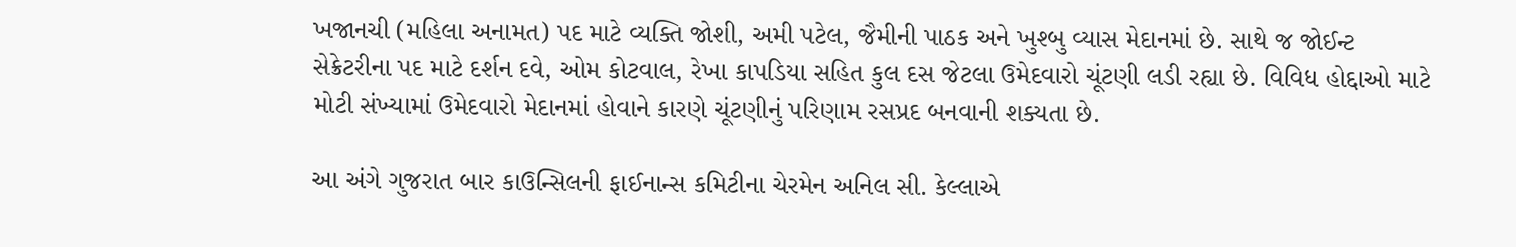ખજાનચી (મહિલા અનામત) પદ માટે વ્યક્તિ જોશી, અમી પટેલ, જૈમીની પાઠક અને ખુશ્બુ વ્યાસ મેદાનમાં છે. સાથે જ જોઈન્ટ સેક્રેટરીના પદ માટે દર્શન દવે, ઓમ કોટવાલ, રેખા કાપડિયા સહિત કુલ દસ જેટલા ઉમેદવારો ચૂંટણી લડી રહ્યા છે. વિવિધ હોદ્દાઓ માટે મોટી સંખ્યામાં ઉમેદવારો મેદાનમાં હોવાને કારણે ચૂંટણીનું પરિણામ રસપ્રદ બનવાની શક્યતા છે.

આ અંગે ગુજરાત બાર કાઉન્સિલની ફાઈનાન્સ કમિટીના ચેરમેન અનિલ સી. કેલ્લાએ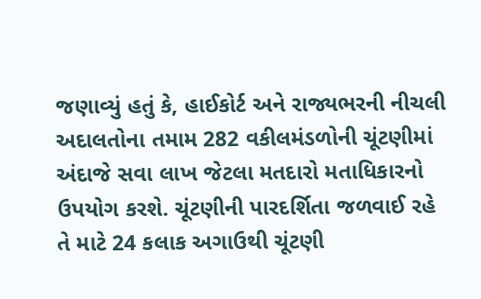જણાવ્યું હતું કે, હાઈકોર્ટ અને રાજ્યભરની નીચલી અદાલતોના તમામ 282 વકીલમંડળોની ચૂંટણીમાં અંદાજે સવા લાખ જેટલા મતદારો મતાધિકારનો ઉપયોગ કરશે. ચૂંટણીની પારદર્શિતા જળવાઈ રહે તે માટે 24 કલાક અગાઉથી ચૂંટણી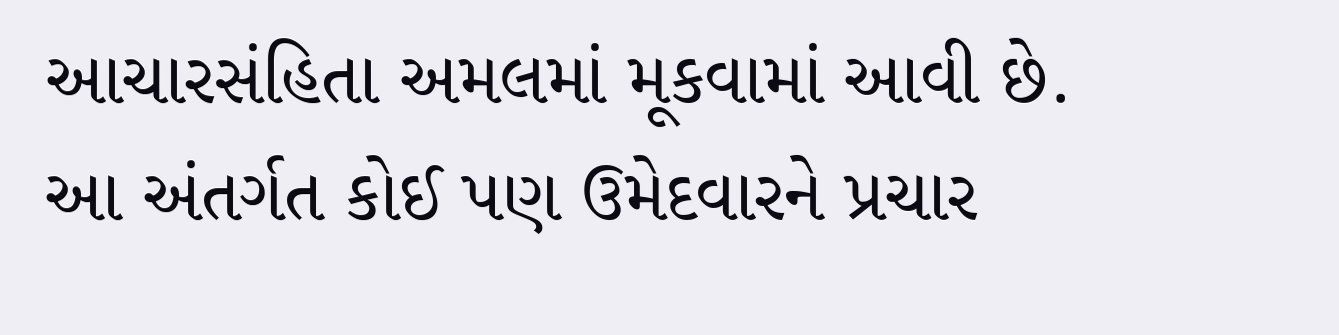આચારસંહિતા અમલમાં મૂકવામાં આવી છે. આ અંતર્ગત કોઈ પણ ઉમેદવારને પ્રચાર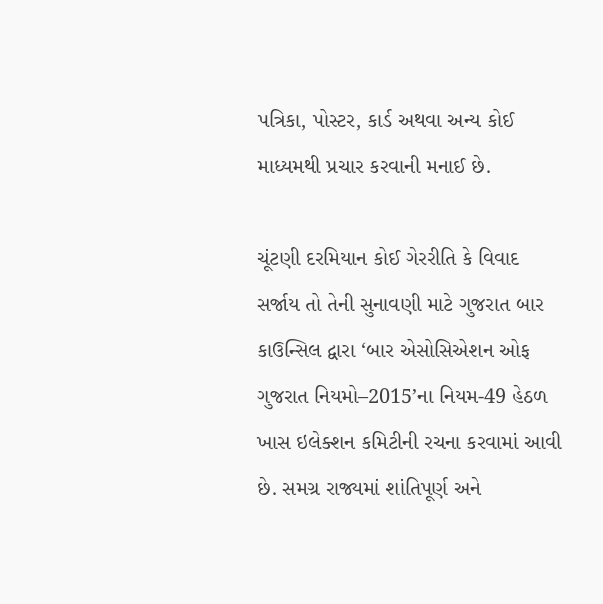પત્રિકા, પોસ્ટર, કાર્ડ અથવા અન્ય કોઈ માધ્યમથી પ્રચાર કરવાની મનાઈ છે.

ચૂંટણી દરમિયાન કોઈ ગેરરીતિ કે વિવાદ સર્જાય તો તેની સુનાવણી માટે ગુજરાત બાર કાઉન્સિલ દ્વારા ‘બાર એસોસિએશન ઓફ ગુજરાત નિયમો–2015’ના નિયમ-49 હેઠળ ખાસ ઇલેક્શન કમિટીની રચના કરવામાં આવી છે. સમગ્ર રાજ્યમાં શાંતિપૂર્ણ અને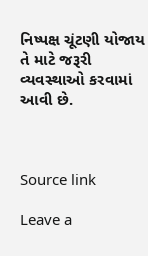નિષ્પક્ષ ચૂંટણી યોજાય તે માટે જરૂરી વ્યવસ્થાઓ કરવામાં આવી છે.



Source link

Leave a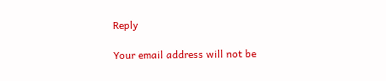Reply

Your email address will not be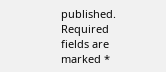published. Required fields are marked *